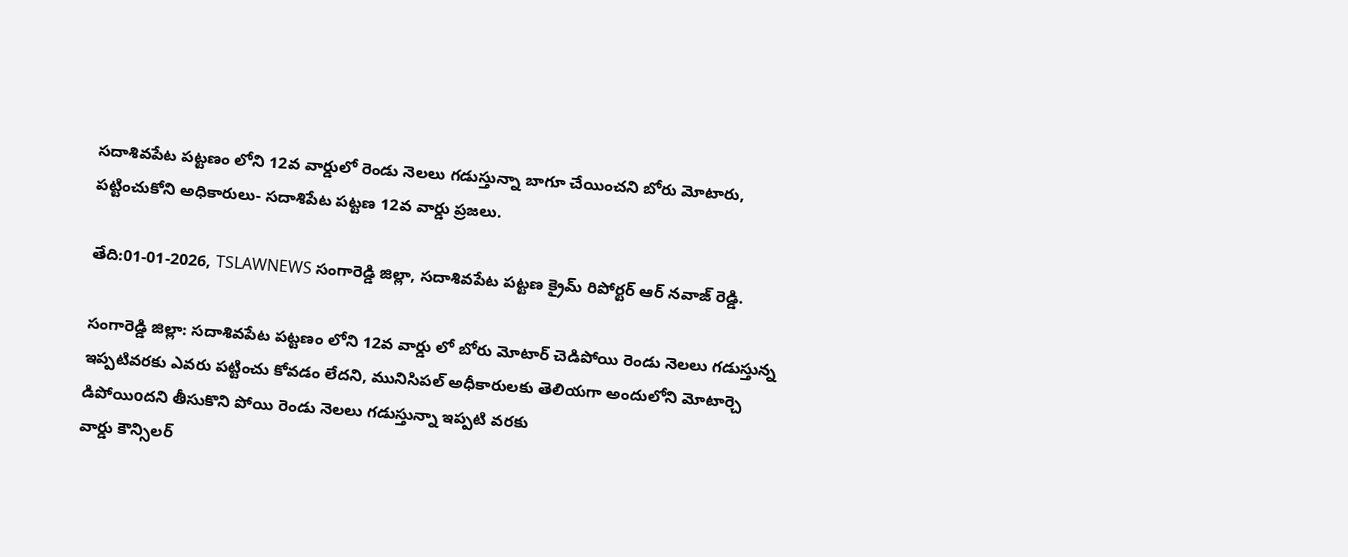సదాశివపేట పట్టణం లోని 12వ వార్డులో రెండు నెలలు గడుస్తున్నా బాగూ చేయించని బోరు మోటారు, పట్టించుకోని అధికారులు- సదాశిపేట పట్టణ 12వ వార్డు ప్రజలు.

తేది:01-01-2026, TSLAWNEWS సంగారెడ్డి జిల్లా, సదాశివపేట పట్టణ క్రైమ్ రిపోర్టర్ ఆర్ నవాజ్ రెడ్డి.

సంగారెడ్డి జిల్లా: సదాశివపేట పట్టణం లోని 12వ వార్డు లో బోరు మోటార్ చెడిపోయి రెండు నెలలు గడుస్తున్న ఇప్పటివరకు ఎవరు పట్టించు కోవడం లేదని, మునిసిపల్ అధీకారులకు తెలియగా అందులోని మోటార్చె డిపోయిoదని తీసుకొని పోయి రెండు నెలలు గడుస్తున్నా ఇప్పటి వరకు
వార్డు కౌన్సిలర్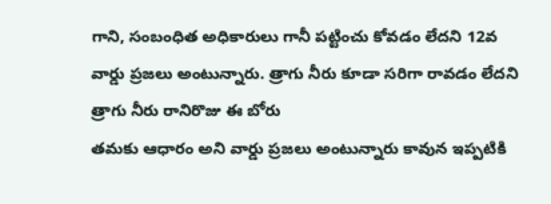గాని, సంబంధిత అధికారులు గానీ పట్టించు కోవడం లేదని 12వ వార్డు ప్రజలు అంటున్నారు. త్రాగు నీరు కూడా సరిగా రావడం లేదని త్రాగు నీరు రానిరొజు ఈ బోరు
తమకు ఆధారం అని వార్డు ప్రజలు అంటున్నారు కావున ఇప్పటికి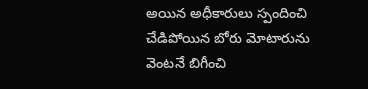అయిన అధీకారులు స్పందించి చేడిపోయిన బోరు మోటారును వెంటనే బిగీంచి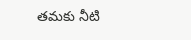తమకు నీటి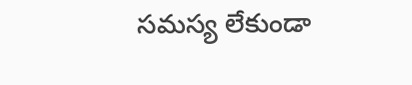సమస్య లేకుండా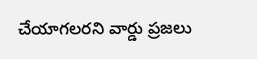చేయాగలరని వార్డు ప్రజలు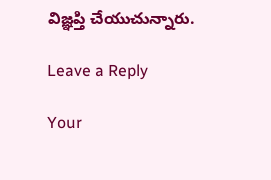విజ్ఞప్తి చేయుచున్నారు.

Leave a Reply

Your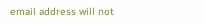email address will not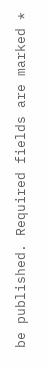be published. Required fields are marked *